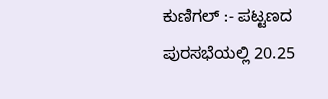ಕುಣಿಗಲ್ :- ಪಟ್ಟಣದ ಪುರಸಭೆಯಲ್ಲಿ 20.25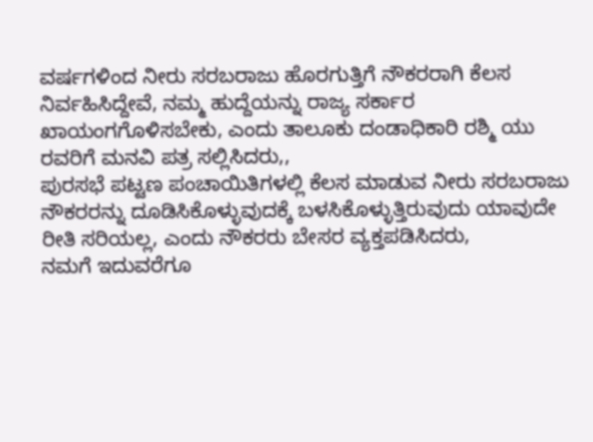ವರ್ಷಗಳಿಂದ ನೀರು ಸರಬರಾಜು ಹೊರಗುತ್ತಿಗೆ ನೌಕರರಾಗಿ ಕೆಲಸ ನಿರ್ವಹಿಸಿದ್ದೇವೆ, ನಮ್ಮ ಹುದ್ದೆಯನ್ನು ರಾಜ್ಯ ಸರ್ಕಾರ ಖಾಯಂಗಗೊಳಿಸಬೇಕು, ಎಂದು ತಾಲೂಕು ದಂಡಾಧಿಕಾರಿ ರಶ್ಮಿ ಯು ರವರಿಗೆ ಮನವಿ ಪತ್ರ ಸಲ್ಲಿಸಿದರು,,
ಪುರಸಭೆ ಪಟ್ಟಣ ಪಂಚಾಯಿತಿಗಳಲ್ಲಿ ಕೆಲಸ ಮಾಡುವ ನೀರು ಸರಬರಾಜು ನೌಕರರನ್ನು ದೂಡಿಸಿಕೊಳ್ಳುವುದಕ್ಕೆ ಬಳಸಿಕೊಳ್ಳುತ್ತಿರುವುದು ಯಾವುದೇ ರೀತಿ ಸರಿಯಲ್ಲ, ಎಂದು ನೌಕರರು ಬೇಸರ ವ್ಯಕ್ತಪಡಿಸಿದರು,
ನಮಗೆ ಇದುವರೆಗೂ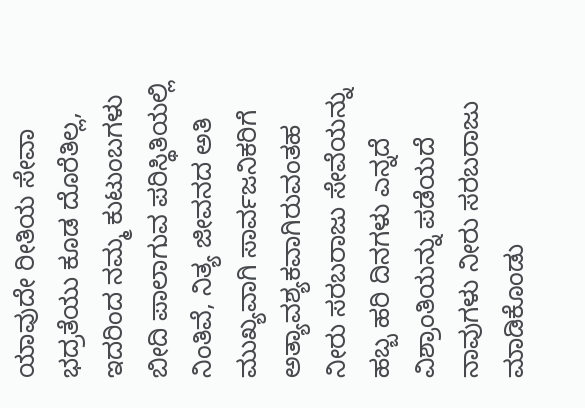ಯಾವುದೇ ರೀತಿಯ ಸೇವಾ ಭದ್ರತೆಯು ಕೂಡ ದೊರೆತಿಲ್ಲ, ಇದರಿಂದ ನಮ್ಮ ಕುಟುಂಬಗಳು ಬೀದಿ ಪಾಲಾಗುವ ಪರಿಸ್ಥಿತಿಯಲ್ಲಿ ನಿಂತಿವೆ, ನಿತ್ಯ ಜೀವನದ ಅತಿ ಮುಖ್ಯವಾಗಿ ಸಾರ್ವಜನಿಕರಿಗೆ ಅತ್ಯಾವಶ್ಯಕವಾಗಿರುವಂತಹ ನೀರು ಸರಬರಾಜು ಸೇವೆಯನ್ನು ಹಬ್ಬ ಹರಿ ದಿನಗಳು ಎನ್ನದೆ ವಿಶ್ರಾಂತಿಯನ್ನು ಪಡೆಯದೆ ನಾವುಗಳು ನೀರು ಸರಬರಾಜು ಮಾಡಿಕೊಂಡು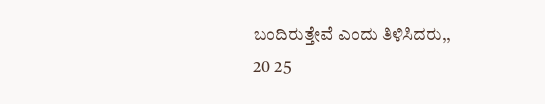ಬಂದಿರುತ್ತೇವೆ ಎಂದು ತಿಳಿಸಿದರು,,
20 25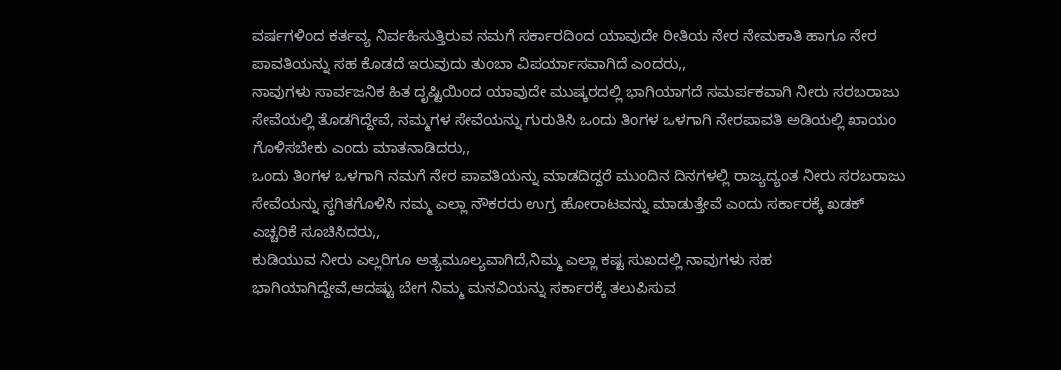ವರ್ಷಗಳಿಂದ ಕರ್ತವ್ಯ ನಿರ್ವಹಿಸುತ್ತಿರುವ ನಮಗೆ ಸರ್ಕಾರದಿಂದ ಯಾವುದೇ ರೀತಿಯ ನೇರ ನೇಮಕಾತಿ ಹಾಗೂ ನೇರ ಪಾವತಿಯನ್ನು ಸಹ ಕೊಡದೆ ಇರುವುದು ತುಂಬಾ ವಿಪರ್ಯಾಸವಾಗಿದೆ ಎಂದರು,,
ನಾವುಗಳು ಸಾರ್ವಜನಿಕ ಹಿತ ದೃಷ್ಟಿಯಿಂದ ಯಾವುದೇ ಮುಷ್ಕರದಲ್ಲಿ ಭಾಗಿಯಾಗದೆ ಸಮರ್ಪಕವಾಗಿ ನೀರು ಸರಬರಾಜು ಸೇವೆಯಲ್ಲಿ ತೊಡಗಿದ್ದೇವೆ, ನಮ್ಮಗಳ ಸೇವೆಯನ್ನು ಗುರುತಿಸಿ ಒಂದು ತಿಂಗಳ ಒಳಗಾಗಿ ನೇರಪಾವತಿ ಅಡಿಯಲ್ಲಿ ಖಾಯಂ ಗೊಳಿಸಬೇಕು ಎಂದು ಮಾತನಾಡಿದರು,,
ಒಂದು ತಿಂಗಳ ಒಳಗಾಗಿ ನಮಗೆ ನೇರ ಪಾವತಿಯನ್ನು ಮಾಡದಿದ್ದರೆ ಮುಂದಿನ ದಿನಗಳಲ್ಲಿ ರಾಜ್ಯದ್ಯಂತ ನೀರು ಸರಬರಾಜು ಸೇವೆಯನ್ನು ಸ್ಥಗಿತಗೊಳಿಸಿ ನಮ್ಮ ಎಲ್ಲಾ ನೌಕರರು ಉಗ್ರ ಹೋರಾಟವನ್ನು ಮಾಡುತ್ತೇವೆ ಎಂದು ಸರ್ಕಾರಕ್ಕೆ ಖಡಕ್ ಎಚ್ಚರಿಕೆ ಸೂಚಿಸಿದರು,,
ಕುಡಿಯುವ ನೀರು ಎಲ್ಲರಿಗೂ ಅತ್ಯಮೂಲ್ಯವಾಗಿದೆ,ನಿಮ್ಮ ಎಲ್ಲಾ ಕಷ್ಟ ಸುಖದಲ್ಲಿ ನಾವುಗಳು ಸಹ ಭಾಗಿಯಾಗಿದ್ದೇವೆ,ಆದಷ್ಟು ಬೇಗ ನಿಮ್ಮ ಮನವಿಯನ್ನು ಸರ್ಕಾರಕ್ಕೆ ತಲುಪಿಸುವ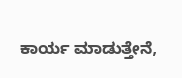ಕಾರ್ಯ ಮಾಡುತ್ತೇನೆ,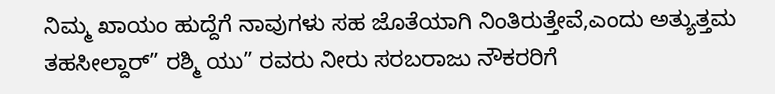ನಿಮ್ಮ ಖಾಯಂ ಹುದ್ದೆಗೆ ನಾವುಗಳು ಸಹ ಜೊತೆಯಾಗಿ ನಿಂತಿರುತ್ತೇವೆ,ಎಂದು ಅತ್ಯುತ್ತಮ ತಹಸೀಲ್ದಾರ್” ರಶ್ಮಿ ಯು” ರವರು ನೀರು ಸರಬರಾಜು ನೌಕರರಿಗೆ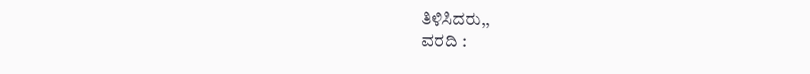ತಿಳಿಸಿದರು,,
ವರದಿ :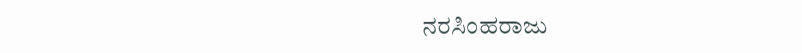ನರಸಿಂಹರಾಜು